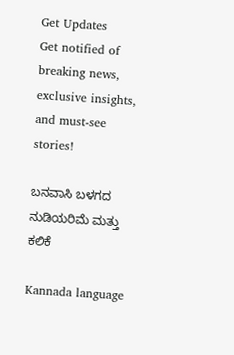Get Updates
Get notified of breaking news, exclusive insights, and must-see stories!

ಬನವಾಸಿ ಬಳಗದ ನುಡಿಯರಿಮೆ ಮತ್ತು ಕಲಿಕೆ

Kannada language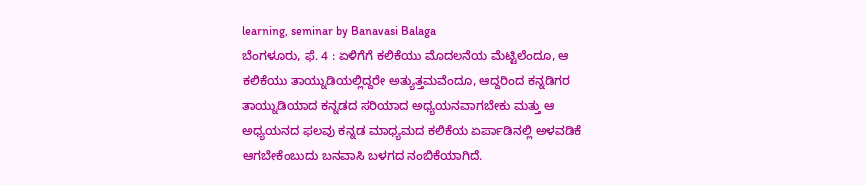learning, seminar by Banavasi Balaga
ಬೆಂಗಳೂರು, ಫೆ. 4 : ಏಳಿಗೆಗೆ ಕಲಿಕೆಯು ಮೊದಲನೆಯ ಮೆಟ್ಟಿಲೆಂದೂ, ಆ ಕಲಿಕೆಯು ತಾಯ್ನುಡಿಯಲ್ಲಿದ್ದರೇ ಅತ್ಯುತ್ತಮವೆಂದೂ, ಆದ್ದರಿಂದ ಕನ್ನಡಿಗರ ತಾಯ್ನುಡಿಯಾದ ಕನ್ನಡದ ಸರಿಯಾದ ಅಧ್ಯಯನವಾಗಬೇಕು ಮತ್ತು ಆ ಅಧ್ಯಯನದ ಫಲವು ಕನ್ನಡ ಮಾಧ್ಯಮದ ಕಲಿಕೆಯ ಏರ್ಪಾಡಿನಲ್ಲಿ ಅಳವಡಿಕೆ ಆಗಬೇಕೆಂಬುದು ಬನವಾಸಿ ಬಳಗದ ನಂಬಿಕೆಯಾಗಿದೆ.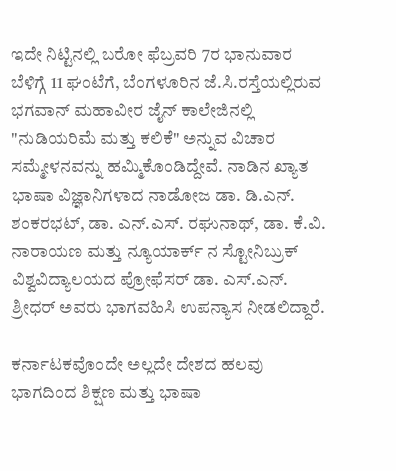ಇದೇ ನಿಟ್ಟಿನಲ್ಲಿ ಬರೋ ಫೆಬ್ರವರಿ 7ರ ಭಾನುವಾರ ಬೆಳಿಗ್ಗೆ 11 ಘಂಟೆಗೆ, ಬೆಂಗಳೂರಿನ ಜೆ.ಸಿ.ರಸ್ತೆಯಲ್ಲಿರುವ ಭಗವಾನ್ ಮಹಾವೀರ ಜೈನ್ ಕಾಲೇಜಿನಲ್ಲಿ "ನುಡಿಯರಿಮೆ ಮತ್ತು ಕಲಿಕೆ" ಅನ್ನುವ ವಿಚಾರ ಸಮ್ಮೇಳನವನ್ನು ಹಮ್ಮಿಕೊಂಡಿದ್ದೇವೆ. ನಾಡಿನ ಖ್ಯಾತ ಭಾಷಾ ವಿಜ್ಞಾನಿಗಳಾದ ನಾಡೋಜ ಡಾ. ಡಿ.ಎನ್. ಶಂಕರಭಟ್, ಡಾ. ಎನ್.ಎಸ್. ರಘುನಾಥ್, ಡಾ. ಕೆ.ವಿ. ನಾರಾಯಣ ಮತ್ತು ನ್ಯೂಯಾರ್ಕ್ ನ ಸ್ಟೋನಿಬ್ರುಕ್ ವಿಶ್ವವಿದ್ಯಾಲಯದ ಪ್ರೋಫೆಸರ್ ಡಾ. ಎಸ್.ಎನ್. ಶ್ರೀಧರ್ ಅವರು ಭಾಗವಹಿಸಿ ಉಪನ್ಯಾಸ ನೀಡಲಿದ್ದಾರೆ.

ಕರ್ನಾಟಕವೊಂದೇ ಅಲ್ಲದೇ ದೇಶದ ಹಲವು ಭಾಗದಿಂದ ಶಿಕ್ಷಣ ಮತ್ತು ಭಾಷಾ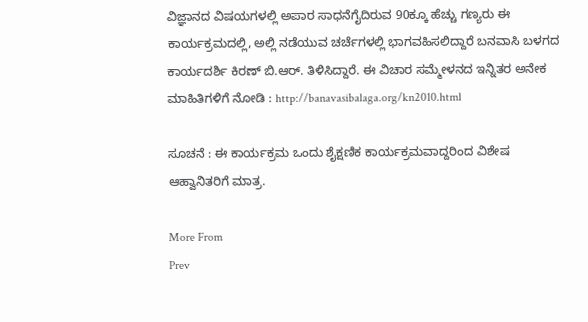ವಿಜ್ಞಾನದ ವಿಷಯಗಳಲ್ಲಿ ಅಪಾರ ಸಾಧನೆಗೈದಿರುವ 90ಕ್ಕೂ ಹೆಚ್ಚು ಗಣ್ಯರು ಈ ಕಾರ್ಯಕ್ರಮದಲ್ಲಿ, ಅಲ್ಲಿ ನಡೆಯುವ ಚರ್ಚೆಗಳಲ್ಲಿ ಭಾಗವಹಿಸಲಿದ್ದಾರೆ ಬನವಾಸಿ ಬಳಗದ ಕಾರ್ಯದರ್ಶಿ ಕಿರಣ್ ಬಿ.ಆರ್. ತಿಳಿಸಿದ್ದಾರೆ. ಈ ವಿಚಾರ ಸಮ್ಮೇಳನದ ಇನ್ನಿತರ ಅನೇಕ ಮಾಹಿತಿಗಳಿಗೆ ನೋಡಿ : http://banavasibalaga.org/kn2010.html

ಸೂಚನೆ : ಈ ಕಾರ್ಯಕ್ರಮ ಒಂದು ಶೈಕ್ಷಣಿಕ ಕಾರ್ಯಕ್ರಮವಾದ್ದರಿಂದ ವಿಶೇಷ ಆಹ್ವಾನಿತರಿಗೆ ಮಾತ್ರ.

More From
Prev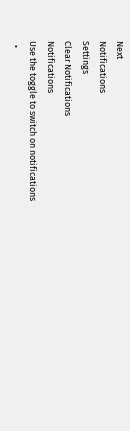Next
Notifications
Settings
Clear Notifications
Notifications
Use the toggle to switch on notifications
  •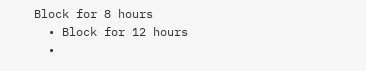Block for 8 hours
  • Block for 12 hours
  •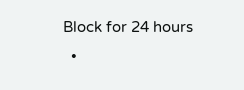Block for 24 hours
  •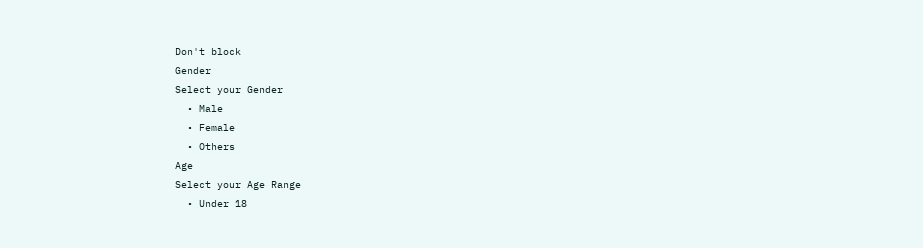Don't block
Gender
Select your Gender
  • Male
  • Female
  • Others
Age
Select your Age Range
  • Under 18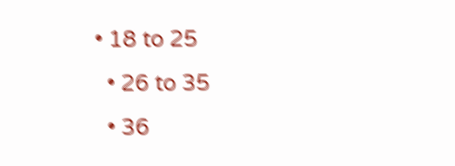• 18 to 25
  • 26 to 35
  • 36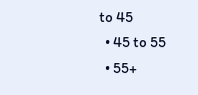to 45
  • 45 to 55
  • 55+